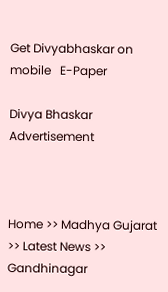Get Divyabhaskar on mobile   E-Paper

Divya Bhaskar
Advertisement



Home >> Madhya Gujarat >> Latest News >> Gandhinagar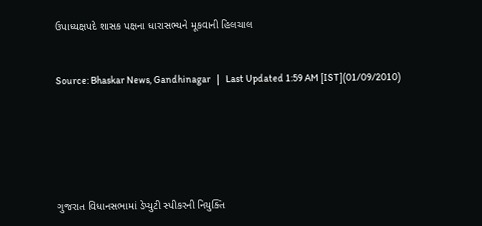ઉપાધ્યક્ષપદે શાસક પક્ષના ધારાસભ્યને મૂકવાની હિલચાલ


Source: Bhaskar News, Gandhinagar   |   Last Updated 1:59 AM [IST](01/09/2010)






ગુજરાત વિધાનસભામાં ડેપ્યુટી સ્પીકરની નિયુક્તિ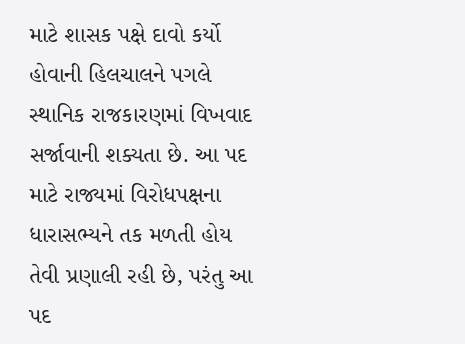માટે શાસક પક્ષે દાવો કર્યો હોવાની હિલચાલને પગલે સ્થાનિક રાજકારણમાં વિખવાદ સર્જાવાની શક્યતા છે. આ પદ માટે રાજ્યમાં વિરોધપક્ષના ધારાસભ્યને તક મળતી હોય તેવી પ્રણાલી રહી છે, પરંતુ આ પદ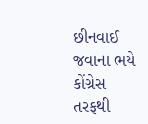છીનવાઈ જવાના ભયે કોંગ્રેસ તરફથી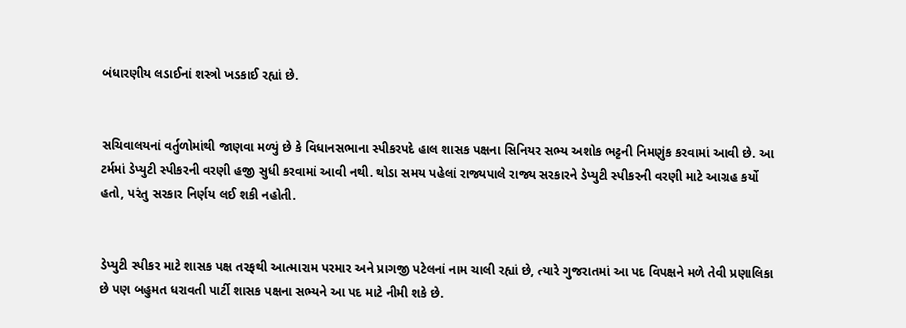બંધારણીય લડાઈનાં શસ્ત્રો ખડકાઈ રહ્યાં છે.


સચિવાલયનાં વર્તુળોમાંથી જાણવા મળ્યું છે કે વિધાનસભાના સ્પીકરપદે હાલ શાસક પક્ષના સિનિયર સભ્ય અશોક ભટ્ટની નિમણુંક કરવામાં આવી છે. આ ટર્મમાં ડેપ્યુટી સ્પીકરની વરણી હજી સુધી કરવામાં આવી નથી. થોડા સમય પહેલાં રાજ્યપાલે રાજ્ય સરકારને ડેપ્યુટી સ્પીકરની વરણી માટે આગ્રહ કર્યો હતો, પરંતુ સરકાર નિર્ણય લઈ શકી નહોતી.


ડેપ્યુટી સ્પીકર માટે શાસક પક્ષ તરફથી આત્મારામ પરમાર અને પ્રાગજી પટેલનાં નામ ચાલી રહ્યાં છે, ત્યારે ગુજરાતમાં આ પદ વિપક્ષને મળે તેવી પ્રણાલિકા છે પણ બહુમત ધરાવતી પાર્ટી શાસક પક્ષના સભ્યને આ પદ માટે નીમી શકે છે.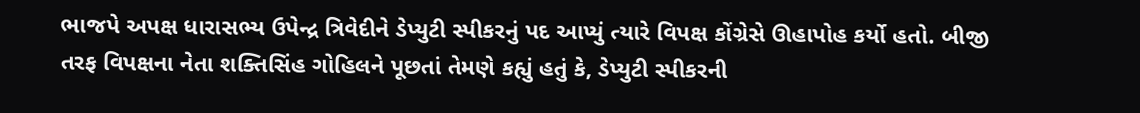ભાજપે અપક્ષ ધારાસભ્ય ઉપેન્દ્ર ત્રિવેદીને ડેપ્યુટી સ્પીકરનું પદ આપ્યું ત્યારે વિપક્ષ કોંગ્રેસે ઊહાપોહ કર્યો હતો. બીજી તરફ વિપક્ષના નેતા શક્તિસિંહ ગોહિલને પૂછતાં તેમણે કહ્યું હતું કે, ડેપ્યુટી સ્પીકરની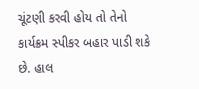ચૂંટણી કરવી હોય તો તેનો કાર્યક્રમ સ્પીકર બહાર પાડી શકે છે. હાલ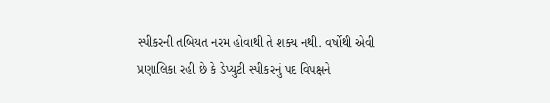સ્પીકરની તબિયત નરમ હોવાથી તે શક્ય નથી. વર્ષોથી એવી પ્રણાલિકા રહી છે કે ડેપ્યુટી સ્પીકરનું પદ વિપક્ષને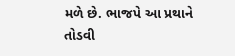મળે છે. ભાજપે આ પ્રથાને તોડવી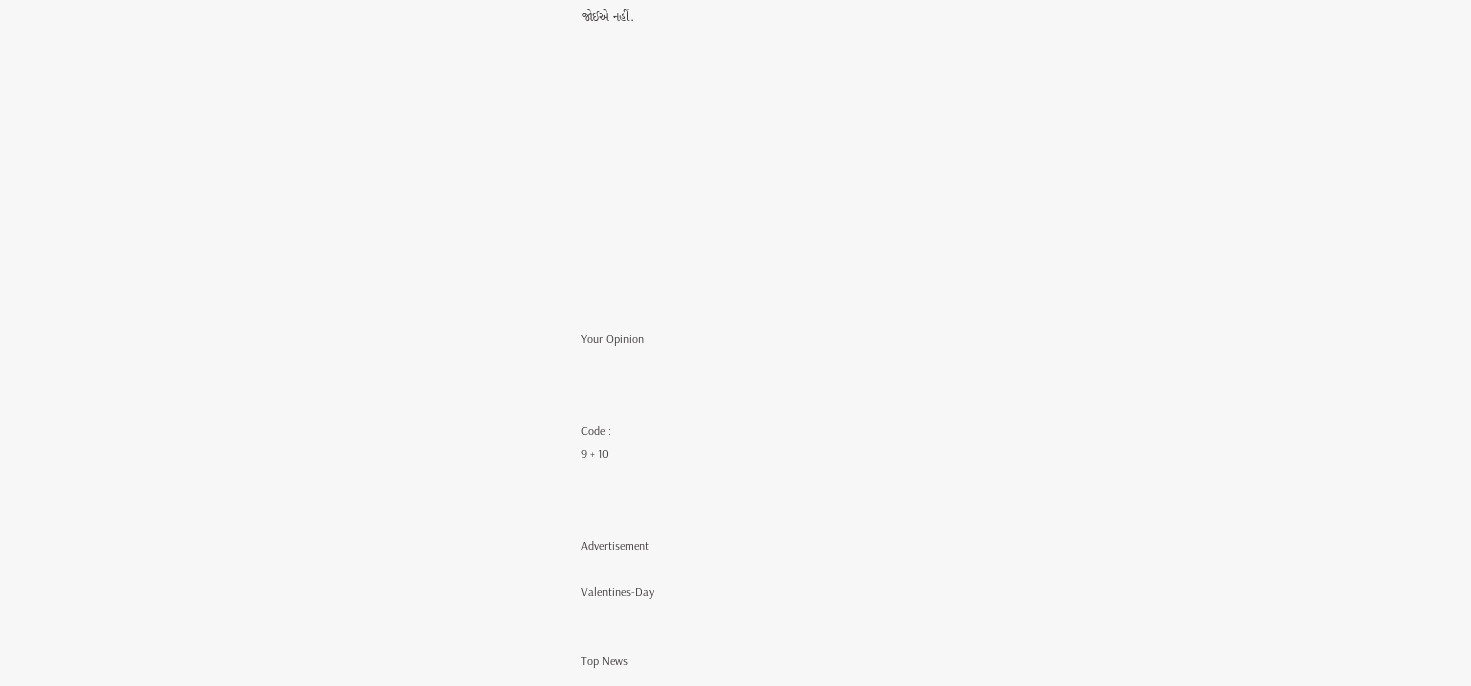જોઈએ નહીં.













Your Opinion



Code :
9 + 10



Advertisement

Valentines-Day


Top News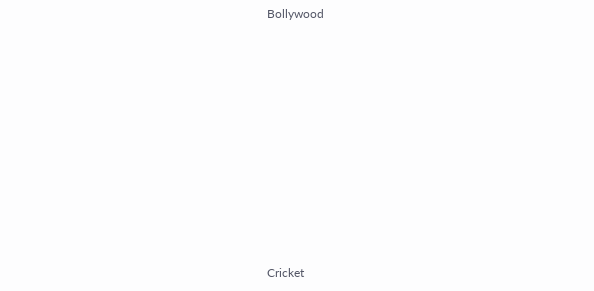Bollywood











Cricket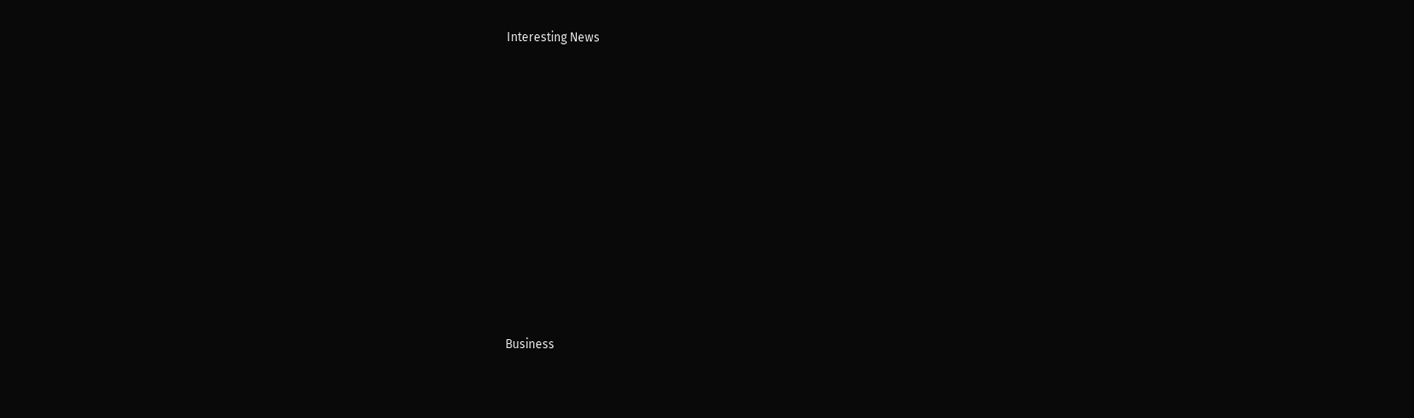Interesting News











Business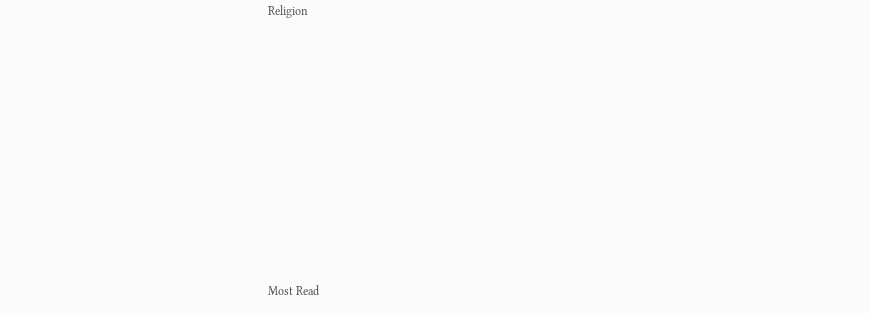Religion











Most Read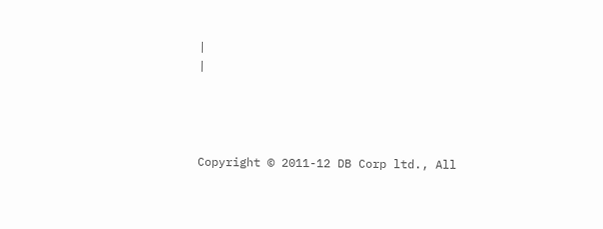|
|




Copyright © 2011-12 DB Corp ltd., All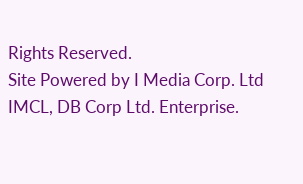Rights Reserved.
Site Powered by I Media Corp. Ltd IMCL, DB Corp Ltd. Enterprise.